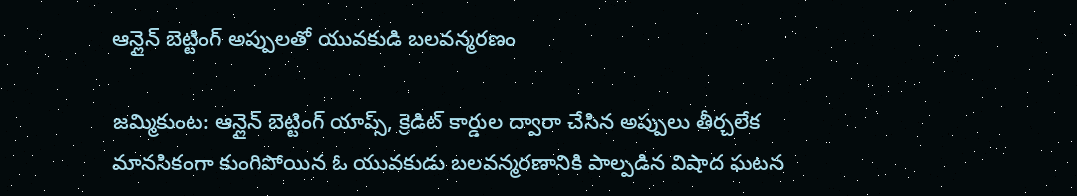ఆన్లైన్ బెట్టింగ్ అప్పులతో యువకుడి బలవన్మరణం

జమ్మికుంట: ఆన్లైన్ బెట్టింగ్ యాప్స్, క్రెడిట్ కార్డుల ద్వారా చేసిన అప్పులు తీర్చలేక మానసికంగా కుంగిపోయిన ఓ యువకుడు బలవన్మరణానికి పాల్పడిన విషాద ఘటన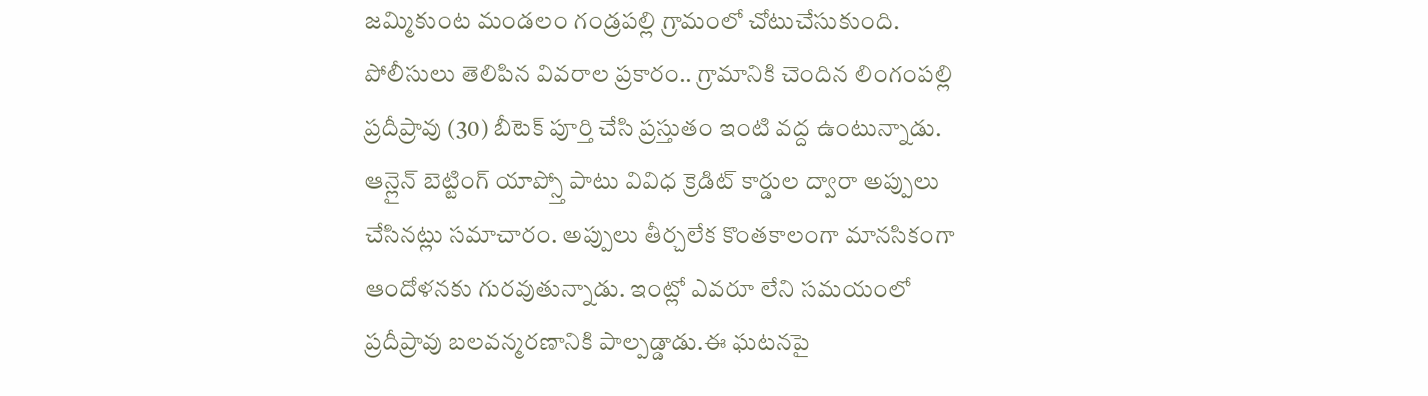జమ్మికుంట మండలం గండ్రపల్లి గ్రామంలో చోటుచేసుకుంది.
పోలీసులు తెలిపిన వివరాల ప్రకారం.. గ్రామానికి చెందిన లింగంపల్లి ప్రదీప్రావు (30) బీటెక్ పూర్తి చేసి ప్రస్తుతం ఇంటి వద్ద ఉంటున్నాడు. ఆన్లైన్ బెట్టింగ్ యాప్స్తో పాటు వివిధ క్రెడిట్ కార్డుల ద్వారా అప్పులు చేసినట్లు సమాచారం. అప్పులు తీర్చలేక కొంతకాలంగా మానసికంగా ఆందోళనకు గురవుతున్నాడు. ఇంట్లో ఎవరూ లేని సమయంలో ప్రదీప్రావు బలవన్మరణానికి పాల్పడ్డాడు.ఈ ఘటనపై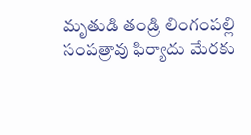మృతుడి తండ్రి లింగంపల్లి సంపత్రావు ఫిర్యాదు మేరకు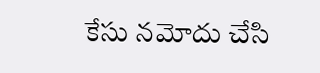కేసు నమోదు చేసి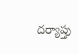దర్యాప్తు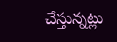చేస్తున్నట్లు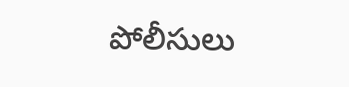పోలీసులు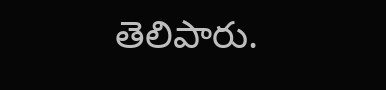తెలిపారు.